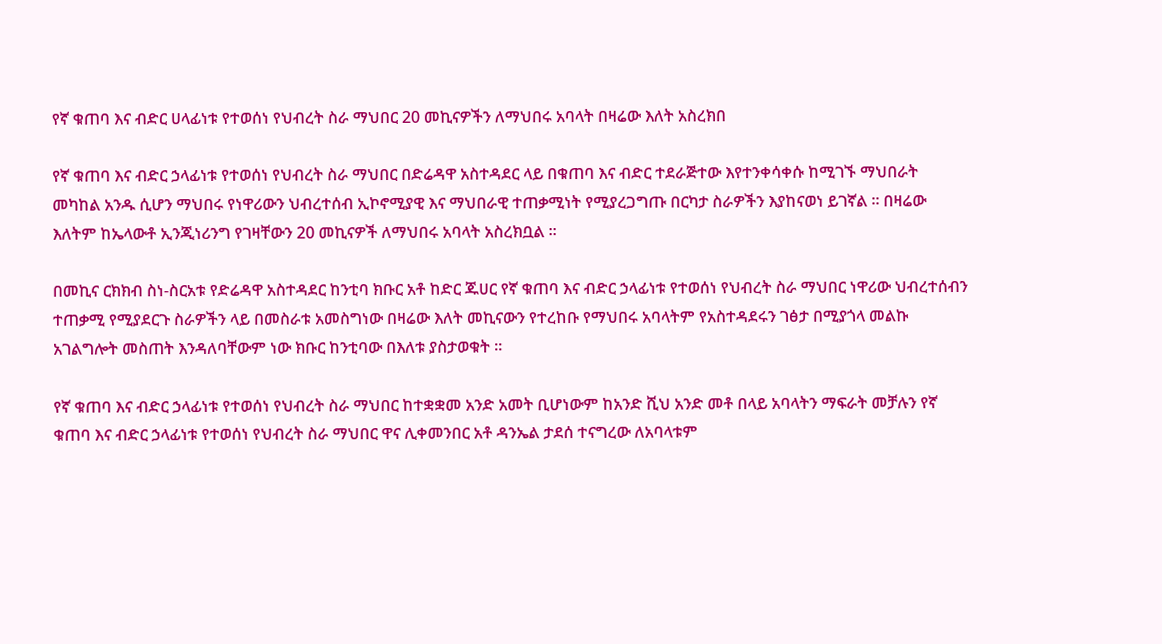የኛ ቁጠባ እና ብድር ሀላፊነቱ የተወሰነ የህብረት ስራ ማህበር 20 መኪናዎችን ለማህበሩ አባላት በዛሬው እለት አስረክበ

የኛ ቁጠባ እና ብድር ኃላፊነቱ የተወሰነ የህብረት ስራ ማህበር በድሬዳዋ አስተዳደር ላይ በቁጠባ እና ብድር ተደራጅተው እየተንቀሳቀሱ ከሚገኙ ማህበራት መካከል አንዱ ሲሆን ማህበሩ የነዋሪውን ህብረተሰብ ኢኮኖሚያዊ እና ማህበራዊ ተጠቃሚነት የሚያረጋግጡ በርካታ ስራዎችን እያከናወነ ይገኛል ። በዛሬው እለትም ከኤላውቶ ኢንጂነሪንግ የገዛቸውን 20 መኪናዎች ለማህበሩ አባላት አስረክቧል ።

በመኪና ርክክብ ስነ-ስርአቱ የድሬዳዋ አስተዳደር ከንቲባ ክቡር አቶ ከድር ጁሀር የኛ ቁጠባ እና ብድር ኃላፊነቱ የተወሰነ የህብረት ስራ ማህበር ነዋሪው ህብረተሰብን ተጠቃሚ የሚያደርጉ ስራዎችን ላይ በመስራቱ አመስግነው በዛሬው እለት መኪናውን የተረከቡ የማህበሩ አባላትም የአስተዳደሩን ገፅታ በሚያጎላ መልኩ አገልግሎት መስጠት እንዳለባቸውም ነው ክቡር ከንቲባው በእለቱ ያስታወቁት ።

የኛ ቁጠባ እና ብድር ኃላፊነቱ የተወሰነ የህብረት ስራ ማህበር ከተቋቋመ አንድ አመት ቢሆነውም ከአንድ ሺህ አንድ መቶ በላይ አባላትን ማፍራት መቻሉን የኛ ቁጠባ እና ብድር ኃላፊነቱ የተወሰነ የህብረት ስራ ማህበር ዋና ሊቀመንበር አቶ ዳንኤል ታደሰ ተናግረው ለአባላቱም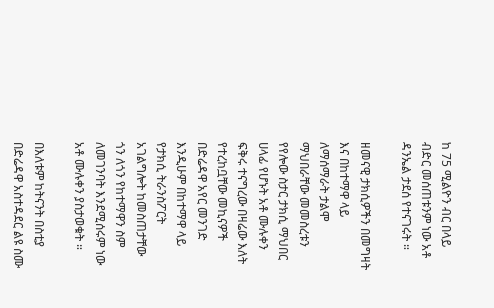ከ 75 ሚልዮን ብር በላይ ብድር መሰጠቱንም ነው አቶ ዳንኤል ታደሰ የተናገሩት ።

ዘመናዊ ታክሲዎችን በመግዛት እና በከተማዋ ላይ ለማሰማራት ታልሞ ማህበራቸው መመስረቱን የየሎው ስታር ታክሲ ማህበር ሀላፊ የሆኑት አቶ ሙሉቀን ፍቅሩ ተናግረው በዛሬው እለት የተረከቧቸው መኪናዎች በድሬዳዋ አየር መንገድ እንዲሁም በከተማዋ ላይ የታክሲ ትራንስፖርት አገልግሎት ከመስጠታቸው ጎን ለጎን የከተማዋን ስም ለመገንባት እንደሚሰሩም ነው አቶ ሙሉቀን ያስታወቁት ።

በእለቱም ከትናንት በስቲያ በድሬዳዋ አስተዳደር ልዩ ስሙ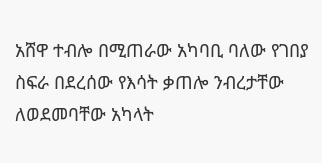አሸዋ ተብሎ በሚጠራው አካባቢ ባለው የገበያ ስፍራ በደረሰው የእሳት ቃጠሎ ንብረታቸው ለወደመባቸው አካላት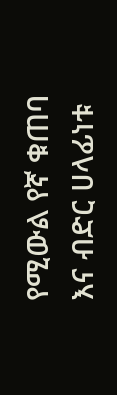የሚውል የኛ ቁጠባ እና ብድር ሀላፊነቱ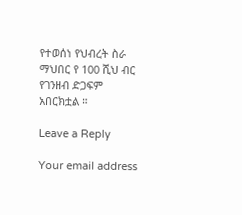የተወሰነ የህብረት ስራ ማህበር የ 100 ሺህ ብር የገንዘብ ድጋፍም አበርክቷል ።

Leave a Reply

Your email address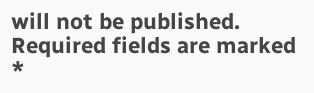will not be published. Required fields are marked *